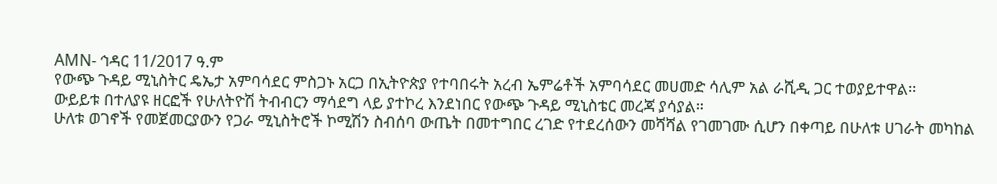AMN- ኅዳር 11/2017 ዓ.ም
የውጭ ጉዳይ ሚኒስትር ዴኤታ አምባሳደር ምስጋኑ አርጋ በኢትዮጵያ የተባበሩት አረብ ኤምሬቶች አምባሳደር መሀመድ ሳሊም አል ራሺዲ ጋር ተወያይተዋል፡፡
ውይይቱ በተለያዩ ዘርፎች የሁለትዮሽ ትብብርን ማሳደግ ላይ ያተኮረ እንደነበር የውጭ ጉዳይ ሚኒስቴር መረጃ ያሳያል።
ሁለቱ ወገኖች የመጀመርያውን የጋራ ሚኒስትሮች ኮሚሽን ስብሰባ ውጤት በመተግበር ረገድ የተደረሰውን መሻሻል የገመገሙ ሲሆን በቀጣይ በሁለቱ ሀገራት መካከል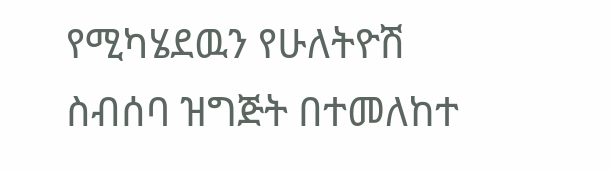የሚካሄደዉን የሁለትዮሽ ስብሰባ ዝግጅት በተመለከተ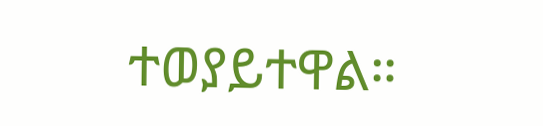ተወያይተዋል።